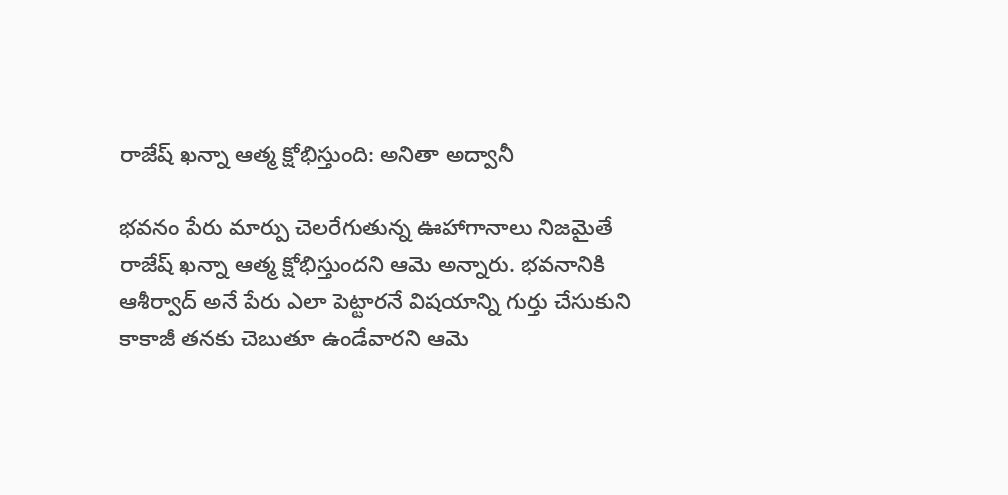రాజేష్ ఖన్నా ఆత్మ క్షోభిస్తుంది: అనితా అద్వానీ

భవనం పేరు మార్పు చెలరేగుతున్న ఊహాగానాలు నిజమైతే రాజేష్ ఖన్నా ఆత్మ క్షోభిస్తుందని ఆమె అన్నారు. భవనానికి ఆశీర్వాద్ అనే పేరు ఎలా పెట్టారనే విషయాన్ని గుర్తు చేసుకుని కాకాజీ తనకు చెబుతూ ఉండేవారని ఆమె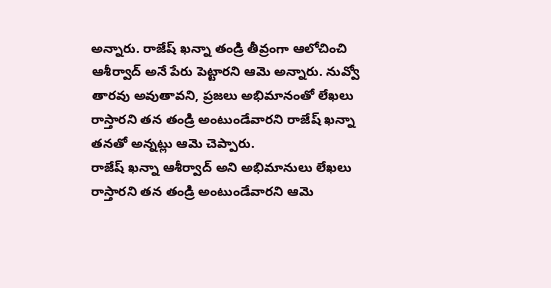అన్నారు. రాజేష్ ఖన్నా తండ్రి తీవ్రంగా ఆలోచించి ఆశీర్వాద్ అనే పేరు పెట్టారని ఆమె అన్నారు. నువ్వో తారవు అవుతావని, ప్రజలు అభిమానంతో లేఖలు రాస్తారని తన తండ్రి అంటుండేవారని రాజేష్ ఖన్నా తనతో అన్నట్లు ఆమె చెప్పారు.
రాజేష్ ఖన్నా ఆశీర్వాద్ అని అభిమానులు లేఖలు రాస్తారని తన తండ్రి అంటుండేవారని ఆమె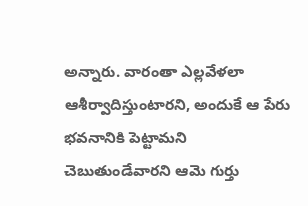అన్నారు. వారంతా ఎల్లవేళలా ఆశీర్వాదిస్తుంటారని, అందుకే ఆ పేరు భవనానికి పెట్టామని చెబుతుండేవారని ఆమె గుర్తు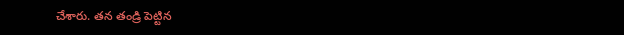చేశారు. తన తండ్రి పెట్టిన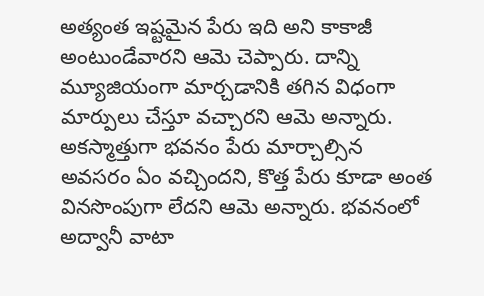అత్యంత ఇష్టమైన పేరు ఇది అని కాకాజీ అంటుండేవారని ఆమె చెప్పారు. దాన్ని మ్యూజియంగా మార్చడానికి తగిన విధంగా మార్పులు చేస్తూ వచ్చారని ఆమె అన్నారు.
అకస్మాత్తుగా భవనం పేరు మార్చాల్సిన అవసరం ఏం వచ్చిందని, కొత్త పేరు కూడా అంత వినసొంపుగా లేదని ఆమె అన్నారు. భవనంలో అద్వానీ వాటా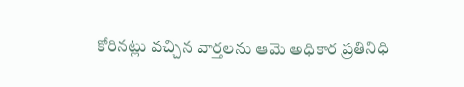కోరినట్లు వచ్చిన వార్తలను ఆమె అధికార ప్రతినిధి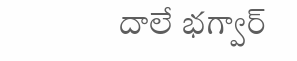దాలే భగ్వార్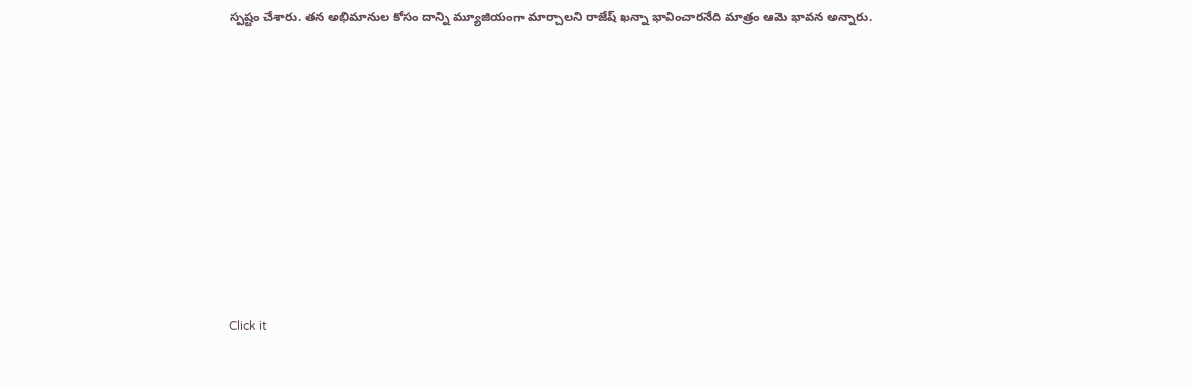స్పష్టం చేశారు. తన అభిమానుల కోసం దాన్ని మ్యూజియంగా మార్చాలని రాజేష్ ఖన్నా భావించారనేది మాత్రం ఆమె భావన అన్నారు.












Click it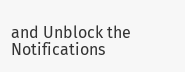and Unblock the Notifications